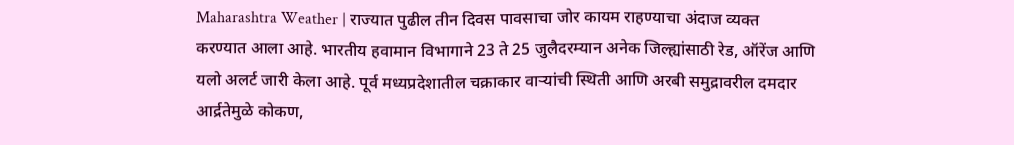Maharashtra Weather | राज्यात पुढील तीन दिवस पावसाचा जोर कायम राहण्याचा अंदाज व्यक्त करण्यात आला आहे. भारतीय हवामान विभागाने 23 ते 25 जुलैदरम्यान अनेक जिल्ह्यांसाठी रेड, ऑरेंज आणि यलो अलर्ट जारी केला आहे. पूर्व मध्यप्रदेशातील चक्राकार वाऱ्यांची स्थिती आणि अरबी समुद्रावरील दमदार आर्द्रतेमुळे कोकण,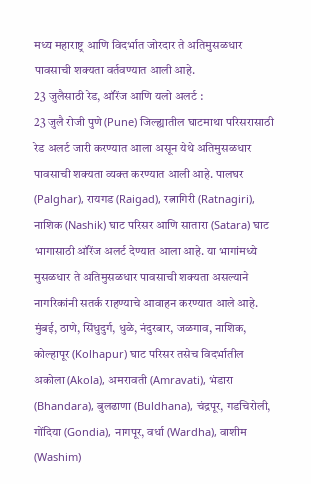मध्य महाराष्ट्र आणि विदर्भात जोरदार ते अतिमुसळधार पावसाची शक्यता वर्तवण्यात आली आहे.
23 जुलैसाठी रेड, ऑरेंज आणि यलो अलर्ट :
23 जुलै रोजी पुणे (Pune) जिल्ह्यातील घाटमाथा परिसरासाठी रेड अलर्ट जारी करण्यात आला असून येथे अतिमुसळधार पावसाची शक्यता व्यक्त करण्यात आली आहे. पालघर (Palghar), रायगड (Raigad), रत्नागिरी (Ratnagiri), नाशिक (Nashik) घाट परिसर आणि सातारा (Satara) घाट भागासाठी ऑरेंज अलर्ट देण्यात आला आहे. या भागांमध्ये मुसळधार ते अतिमुसळधार पावसाची शक्यता असल्याने नागरिकांनी सतर्क राहण्याचे आवाहन करण्यात आले आहे.
मुंबई, ठाणे, सिंधुदुर्ग, धुळे, नंदुरबार, जळगाव, नाशिक, कोल्हापूर (Kolhapur) घाट परिसर तसेच विदर्भातील अकोला (Akola), अमरावती (Amravati), भंडारा (Bhandara), बुलढाणा (Buldhana), चंद्रपूर, गडचिरोली, गोंदिया (Gondia), नागपूर, वर्धा (Wardha), वाशीम (Washim)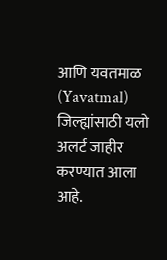आणि यवतमाळ (Yavatmal) जिल्ह्यांसाठी यलो अलर्ट जाहीर करण्यात आला आहे.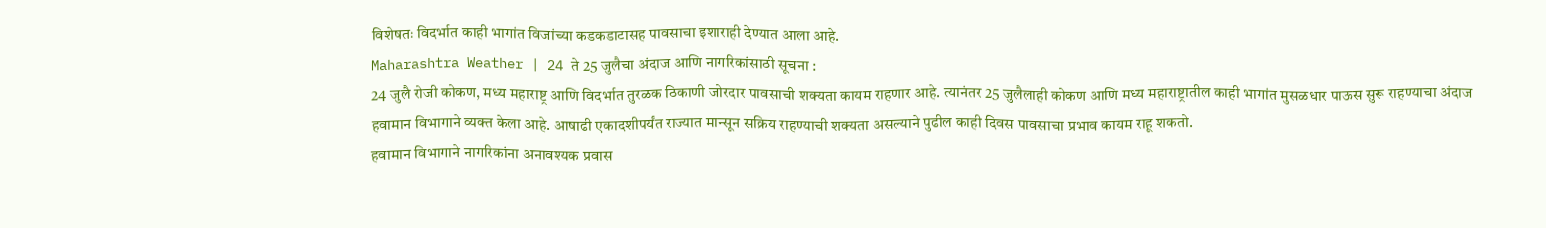विशेषतः विदर्भात काही भागांत विजांच्या कडकडाटासह पावसाचा इशाराही देण्यात आला आहे.
Maharashtra Weather | 24 ते 25 जुलैचा अंदाज आणि नागरिकांसाठी सूचना :
24 जुलै रोजी कोकण, मध्य महाराष्ट्र आणि विदर्भात तुरळक ठिकाणी जोरदार पावसाची शक्यता कायम राहणार आहे. त्यानंतर 25 जुलैलाही कोकण आणि मध्य महाराष्ट्रातील काही भागांत मुसळधार पाऊस सुरू राहण्याचा अंदाज हवामान विभागाने व्यक्त केला आहे. आषाढी एकादशीपर्यंत राज्यात मान्सून सक्रिय राहण्याची शक्यता असल्याने पुढील काही दिवस पावसाचा प्रभाव कायम राहू शकतो.
हवामान विभागाने नागरिकांना अनावश्यक प्रवास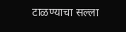टाळण्याचा सल्ला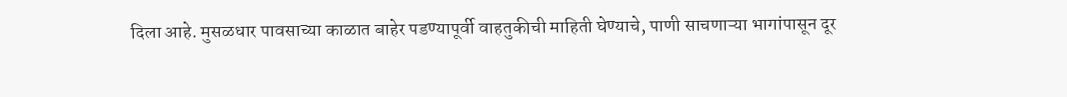दिला आहे. मुसळधार पावसाच्या काळात बाहेर पडण्यापूर्वी वाहतुकीची माहिती घेण्याचे, पाणी साचणाऱ्या भागांपासून दूर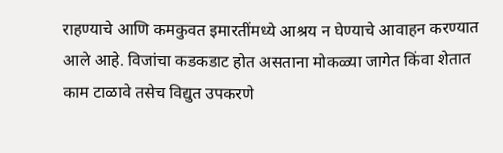राहण्याचे आणि कमकुवत इमारतींमध्ये आश्रय न घेण्याचे आवाहन करण्यात आले आहे. विजांचा कडकडाट होत असताना मोकळ्या जागेत किंवा शेतात काम टाळावे तसेच विद्युत उपकरणे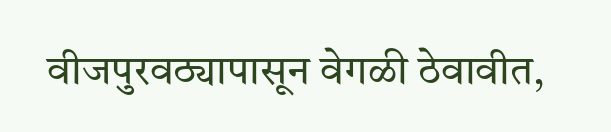वीजपुरवठ्यापासून वेगळी ठेवावीत,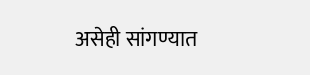असेही सांगण्यात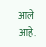आले आहे.